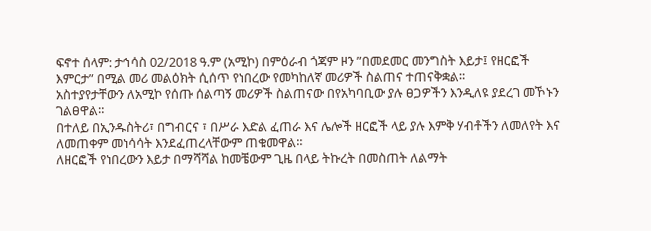ፍኖተ ሰላም: ታኅሳስ 02/2018 ዓ.ም (አሚኮ) በምዕራብ ጎጃም ዞን ”በመደመር መንግስት እይታ፤ የዘርፎች እምርታ” በሚል መሪ መልዕክት ሲሰጥ የነበረው የመካከለኛ መሪዎች ስልጠና ተጠናቅቋል።
አስተያየታቸውን ለአሚኮ የሰጡ ሰልጣኝ መሪዎች ስልጠናው በየአካባቢው ያሉ ፀጋዎችን እንዲለዩ ያደረገ መኾኑን ገልፀዋል።
በተለይ በኢንዱስትሪ፣ በግብርና ፣ በሥራ እድል ፈጠራ እና ሌሎች ዘርፎች ላይ ያሉ እምቅ ሃብቶችን ለመለየት እና ለመጠቀም መነሳሳት እንደፈጠረላቸውም ጠቁመዋል።
ለዘርፎች የነበረውን እይታ በማሻሻል ከመቼውም ጊዜ በላይ ትኩረት በመስጠት ለልማት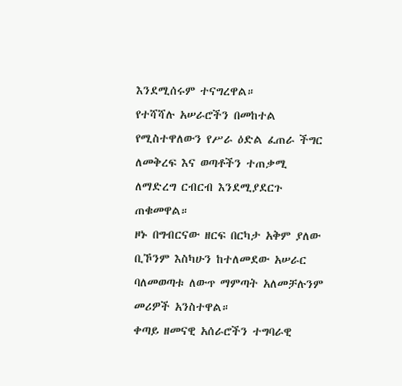እንደሚሰሩም ተናግረዋል።
የተሻሻሉ አሠራሮችን በመከተል የሚስተዋለውን የሥራ ዕድል ፈጠራ ችግር ለመቅረፍ እና ወጣቶችን ተጠቃሚ ለማድረግ ርብርብ እንደሚያደርጉ ጠቁመዋል።
ዞኑ በግብርናው ዘርፍ በርካታ አቅም ያለው ቢኾንም እስካሁን ከተለመደው አሠራር ባለመወጣቱ ለውጥ ማምጣት አለመቻሉንም መሪዎች አንስተዋል።
ቀጣይ ዘመናዊ አሰራሮችን ተግባራዊ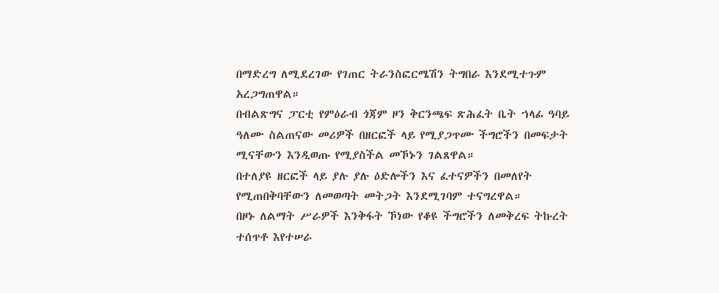በማድረግ ለሚደረገው የገጠር ትራንስፎርሜሽን ትግበራ እንደሚተጉም አረጋግጠዋል።
በብልጽግና ፓርቲ የምዕራብ ጎጃም ዞን ቅርንጫፍ ጽሕፈት ቤት ኀላፊ ዓባይ ዓለሙ ስልጠናው መሪዎች በዘርፎች ላይ የሚያጋጥሙ ችግሮችን በመፍታት ሚናቸውን እንዲወጡ የሚያስችል መኾኑን ገልጸዋል።
በተለያዩ ዘርፎች ላይ ያሉ ያሉ ዕድሎችን እና ፈተናዎችን በመለየት የሚጠበቅባቸውን ለመወጣት መትጋት እንደሚገባም ተናግረዋል።
በዞኑ ለልማት ሥራዎች እንቅፋት ኾነው የቆዩ ችግሮችን ለመቅረፍ ትኩረት ተሰጥቶ እየተሠራ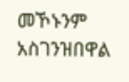መኾኑንም አስገንዝበዋል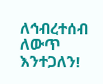ለኅብረተሰብ ለውጥ እንተጋለን!